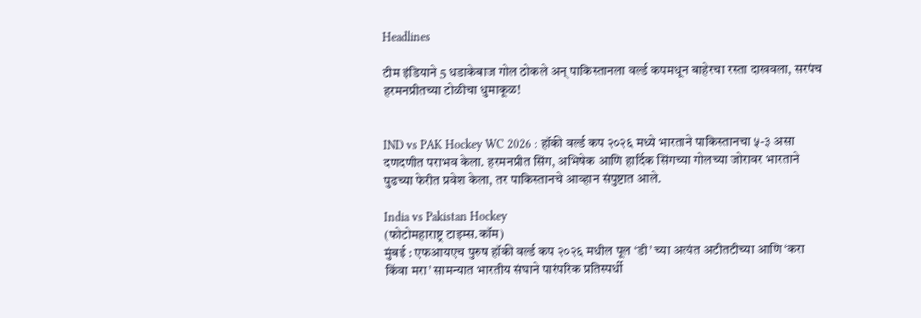Headlines

टीम इंडियाने 5 धडाकेबाज गोल ठोकले अन् पाकिस्तानला वर्ल्ड कपमधून बाहेरचा रस्ता दाखवला, सरपंच हरमनप्रीतच्या टोळीचा धुमाकूळ!


IND vs PAK Hockey WC 2026 : हॉकी वर्ल्ड कप २०२६ मध्ये भारताने पाकिस्तानचा ५-३ असा दणदणीत पराभव केला. हरमनप्रीत सिंग, अभिषेक आणि हार्दिक सिंगच्या गोलच्या जोरावर भारताने पुढच्या फेरीत प्रवेश केला, तर पाकिस्तानचे आव्हान संपुष्टात आले.

India vs Pakistan Hockey
(फोटोमहाराष्ट्र टाइम्स.कॉम)
मुंबई : एफआयएच पुरुष हॉकी वर्ल्ड कप २०२६ मधील पूल ‘डी’ च्या अत्यंत अटीतटीच्या आणि ‘करा किंवा मरा’ सामन्यात भारतीय संघाने पारंपरिक प्रतिस्पर्धी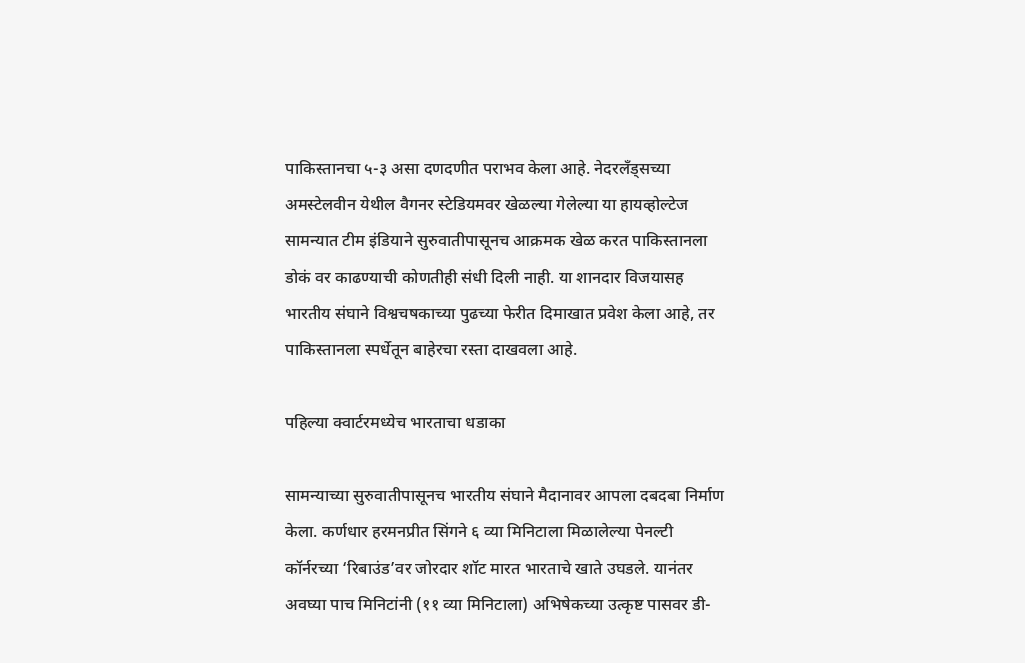पाकिस्तानचा ५-३ असा दणदणीत पराभव केला आहे. नेदरलँड्सच्या अमस्टेलवीन येथील वैगनर स्टेडियमवर खेळल्या गेलेल्या या हायव्होल्टेज सामन्यात टीम इंडियाने सुरुवातीपासूनच आक्रमक खेळ करत पाकिस्तानला डोकं वर काढण्याची कोणतीही संधी दिली नाही. या शानदार विजयासह भारतीय संघाने विश्वचषकाच्या पुढच्या फेरीत दिमाखात प्रवेश केला आहे, तर पाकिस्तानला स्पर्धेतून बाहेरचा रस्ता दाखवला आहे.

पहिल्या क्वार्टरमध्येच भारताचा धडाका

सामन्याच्या सुरुवातीपासूनच भारतीय संघाने मैदानावर आपला दबदबा निर्माण केला. कर्णधार हरमनप्रीत सिंगने ६ व्या मिनिटाला मिळालेल्या पेनल्टी कॉर्नरच्या ‘रिबाउंड’वर जोरदार शॉट मारत भारताचे खाते उघडले. यानंतर अवघ्या पाच मिनिटांनी (११ व्या मिनिटाला) अभिषेकच्या उत्कृष्ट पासवर डी-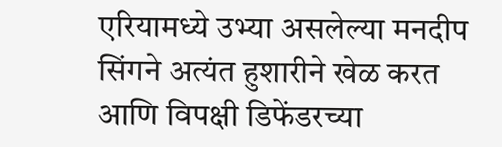एरियामध्ये उभ्या असलेल्या मनदीप सिंगने अत्यंत हुशारीने खेळ करत आणि विपक्षी डिफेंडरच्या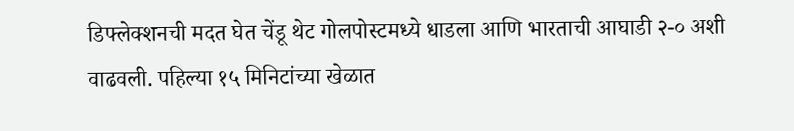डिफ्लेक्शनची मदत घेत चेंडू थेट गोलपोस्टमध्ये धाडला आणि भारताची आघाडी २-० अशी वाढवली. पहिल्या १५ मिनिटांच्या खेळात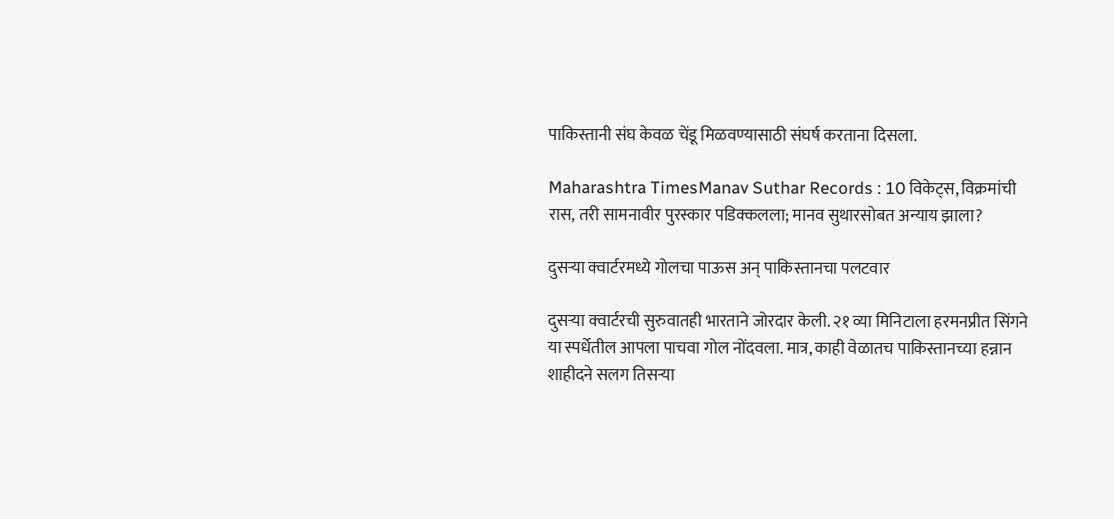पाकिस्तानी संघ केवळ चेंडू मिळवण्यासाठी संघर्ष करताना दिसला.

Maharashtra TimesManav Suthar Records : 10 विकेट्स, विक्रमांची रास, तरी सामनावीर पुरस्कार पडिक्कलला; मानव सुथारसोबत अन्याय झाला?

दुसऱ्या क्वार्टरमध्ये गोलचा पाऊस अन् पाकिस्तानचा पलटवार

दुसऱ्या क्वार्टरची सुरुवातही भारताने जोरदार केली. २१ व्या मिनिटाला हरमनप्रीत सिंगने या स्पर्धेतील आपला पाचवा गोल नोंदवला. मात्र, काही वेळातच पाकिस्तानच्या हन्नान शाहीदने सलग तिसऱ्या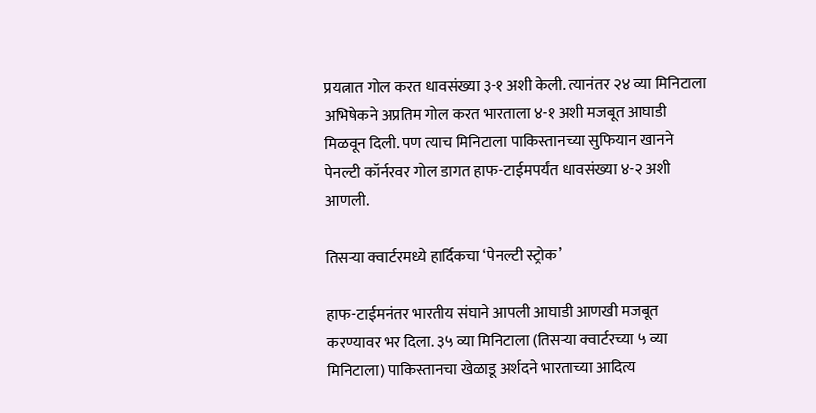प्रयत्नात गोल करत धावसंख्या ३-१ अशी केली. त्यानंतर २४ व्या मिनिटाला अभिषेकने अप्रतिम गोल करत भारताला ४-१ अशी मजबूत आघाडी मिळवून दिली. पण त्याच मिनिटाला पाकिस्तानच्या सुफियान खानने पेनल्टी कॉर्नरवर गोल डागत हाफ-टाईमपर्यंत धावसंख्या ४-२ अशी आणली.

तिसऱ्या क्वार्टरमध्ये हार्दिकचा ‘पेनल्टी स्ट्रोक’

हाफ-टाईमनंतर भारतीय संघाने आपली आघाडी आणखी मजबूत करण्यावर भर दिला. ३५ व्या मिनिटाला (तिसऱ्या क्वार्टरच्या ५ व्या मिनिटाला) पाकिस्तानचा खेळाडू अर्शदने भारताच्या आदित्य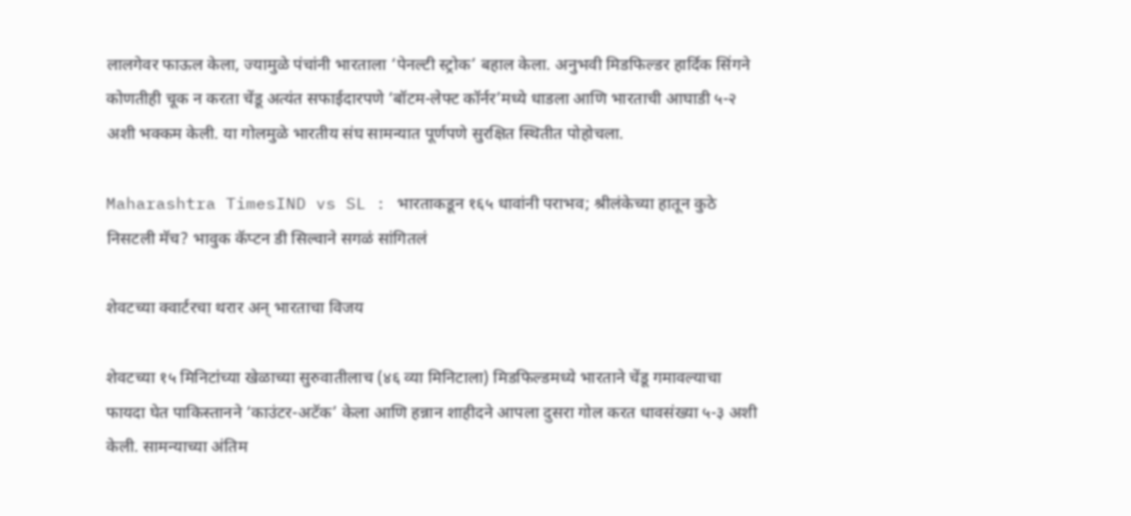लालगेवर फाऊल केला, ज्यामुळे पंचांनी भारताला ‘पेनल्टी स्ट्रोक’ बहाल केला. अनुभवी मिडफिल्डर हार्दिक सिंगने कोणतीही चूक न करता चेंडू अत्यंत सफाईदारपणे ‘बॉटम-लेफ्ट कॉर्नर’मध्ये धाडला आणि भारताची आघाडी ५-२ अशी भक्कम केली. या गोलमुळे भारतीय संघ सामन्यात पूर्णपणे सुरक्षित स्थितीत पोहोचला.

Maharashtra TimesIND vs SL : भारताकडून १६५ धावांनी पराभव; श्रीलंकेच्या हातून कुठे निसटली मॅच? भावुक कॅप्टन डी सिल्वाने सगळं सांगितलं

शेवटच्या क्वार्टरचा थरार अन् भारताचा विजय

शेवटच्या १५ मिनिटांच्या खेळाच्या सुरुवातीलाच (४६ व्या मिनिटाला) मिडफिल्डमध्ये भारताने चेंडू गमावल्याचा फायदा घेत पाकिस्तानने ‘काउंटर-अटॅक’ केला आणि हन्नान शाहीदने आपला दुसरा गोल करत धावसंख्या ५-३ अशी केली. सामन्याच्या अंतिम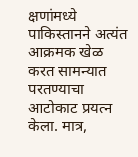क्षणांमध्ये पाकिस्तानने अत्यंत आक्रमक खेळ करत सामन्यात परतण्याचा आटोकाट प्रयत्न केला. मात्र,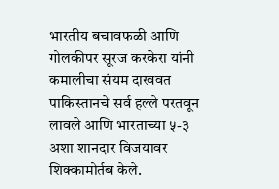भारतीय बचावफळी आणि गोलकीपर सूरज करकेरा यांनी कमालीचा संयम दाखवत पाकिस्तानचे सर्व हल्ले परतवून लावले आणि भारताच्या ५-३ अशा शानदार विजयावर शिक्कामोर्तब केले.